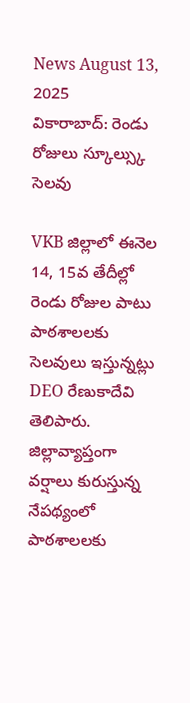News August 13, 2025
వికారాబాద్: రెండు రోజులు స్కూల్స్కు సెలవు

VKB జిల్లాలో ఈనెల 14, 15వ తేదీల్లో రెండు రోజుల పాటు పాఠశాలలకు సెలవులు ఇస్తున్నట్లు DEO రేణుకాదేవి తెలిపారు. జిల్లావ్యాప్తంగా వర్షాలు కురుస్తున్న నేపథ్యంలో పాఠశాలలకు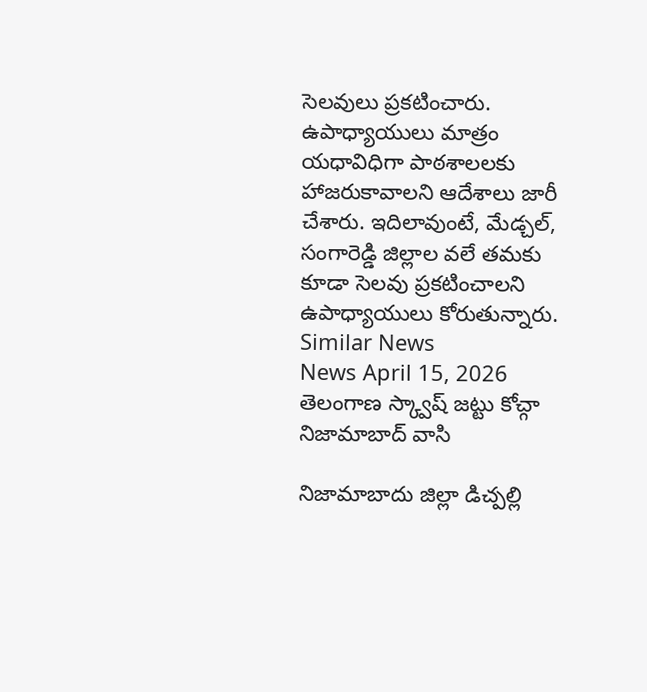సెలవులు ప్రకటించారు. ఉపాధ్యాయులు మాత్రం యధావిధిగా పాఠశాలలకు హాజరుకావాలని ఆదేశాలు జారీ చేశారు. ఇదిలావుంటే, మేడ్చల్, సంగారెడ్డి జిల్లాల వలే తమకు కూడా సెలవు ప్రకటించాలని ఉపాధ్యాయులు కోరుతున్నారు.
Similar News
News April 15, 2026
తెలంగాణ స్క్వాష్ జట్టు కోచ్గా నిజామాబాద్ వాసి

నిజామాబాదు జిల్లా డిచ్పల్లి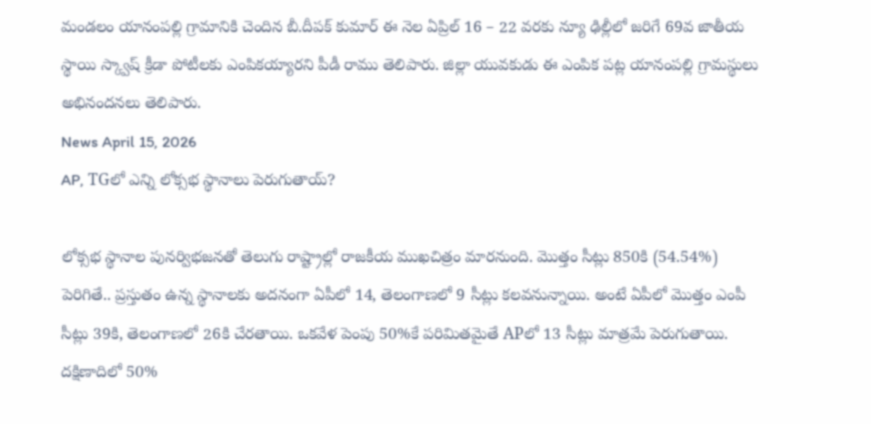మండలం యానంపల్లి గ్రామానికి చెందిన బీ.దీపక్ కుమార్ ఈ నెల ఏప్రిల్ 16 – 22 వరకు న్యూ ఢిల్లీలో జరిగే 69వ జాతీయ స్థాయి స్క్వాష్ క్రీడా పోటీలకు ఎంపికయ్యారని పీడీ రాము తెలిపారు. జిల్లా యువకుడు ఈ ఎంపిక పట్ల యానంపల్లి గ్రామస్థులు అభినందనలు తెలిపారు.
News April 15, 2026
AP, TGలో ఎన్ని లోక్సభ స్థానాలు పెరుగుతాయ్?

లోక్సభ స్థానాల పునర్విభజనతో తెలుగు రాష్ట్రాల్లో రాజకీయ ముఖచిత్రం మారనుంది. మొత్తం సీట్లు 850కి (54.54%) పెరిగితే.. ప్రస్తుతం ఉన్న స్థానాలకు అదనంగా ఏపీలో 14, తెలంగాణలో 9 సీట్లు కలవనున్నాయి. అంటే ఏపీలో మొత్తం ఎంపీ సీట్లు 39కి, తెలంగాణలో 26కి చేరతాయి. ఒకవేళ పెంపు 50%కే పరిమితమైతే APలో 13 సీట్లు మాత్రమే పెరుగుతాయి. దక్షిణాదిలో 50%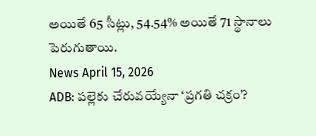అయితే 65 సీట్లు, 54.54% అయితే 71 స్థానాలు పెరుగుతాయి.
News April 15, 2026
ADB: పల్లెకు చేరువయ్యేనా ‘ప్రగతి చక్రం’?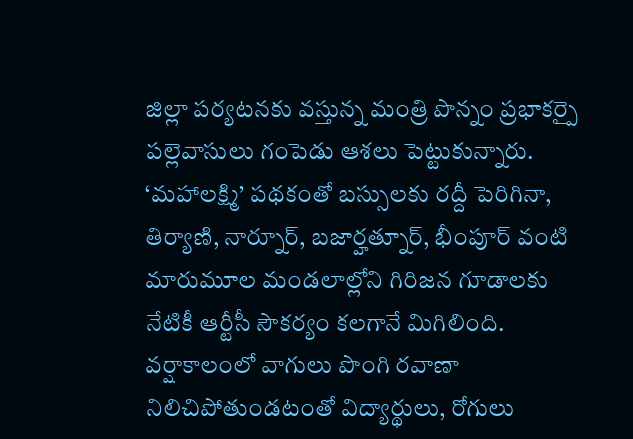జిల్లా పర్యటనకు వస్తున్న మంత్రి పొన్నం ప్రభాకర్పై పల్లెవాసులు గంపెడు ఆశలు పెట్టుకున్నారు. ‘మహాలక్ష్మి’ పథకంతో బస్సులకు రద్దీ పెరిగినా, తిర్యాణి, నార్నూర్, బజార్హత్నూర్, భీంపూర్ వంటి మారుమూల మండలాల్లోని గిరిజన గూడాలకు నేటికీ ఆర్టీసీ సౌకర్యం కలగానే మిగిలింది. వర్షాకాలంలో వాగులు పొంగి రవాణా నిలిచిపోతుండటంతో విద్యార్థులు, రోగులు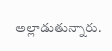అల్లాడుతున్నారు.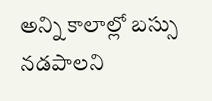అన్ని కాలాల్లో బస్సు నడపాలని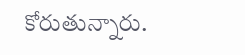కోరుతున్నారు.